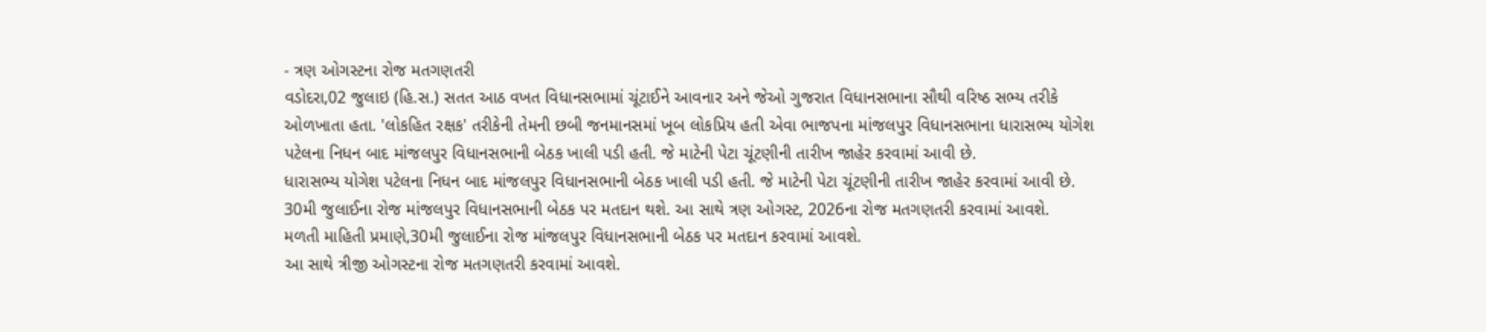- ત્રણ ઓગસ્ટના રોજ મતગણતરી
વડોદરા,02 જુલાઇ (હિ.સ.) સતત આઠ વખત વિધાનસભામાં ચૂંટાઈને આવનાર અને જેઓ ગુજરાત વિધાનસભાના સૌથી વરિષ્ઠ સભ્ય તરીકે ઓળખાતા હતા. 'લોકહિત રક્ષક' તરીકેની તેમની છબી જનમાનસમાં ખૂબ લોકપ્રિય હતી એવા ભાજપના માંજલપુર વિધાનસભાના ધારાસભ્ય યોગેશ પટેલના નિધન બાદ માંજલપુર વિધાનસભાની બેઠક ખાલી પડી હતી. જે માટેની પેટા ચૂંટણીની તારીખ જાહેર કરવામાં આવી છે.
ધારાસભ્ય યોગેશ પટેલના નિધન બાદ માંજલપુર વિધાનસભાની બેઠક ખાલી પડી હતી. જે માટેની પેટા ચૂંટણીની તારીખ જાહેર કરવામાં આવી છે.
30મી જુલાઈના રોજ માંજલપુર વિધાનસભાની બેઠક પર મતદાન થશે. આ સાથે ત્રણ ઓગસ્ટ, 2026ના રોજ મતગણતરી કરવામાં આવશે.
મળતી માહિતી પ્રમાણે,30મી જુલાઈના રોજ માંજલપુર વિધાનસભાની બેઠક પર મતદાન કરવામાં આવશે.
આ સાથે ત્રીજી ઓગસ્ટના રોજ મતગણતરી કરવામાં આવશે.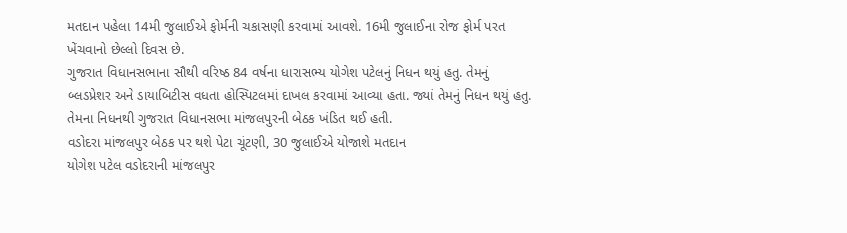મતદાન પહેલા 14મી જુલાઈએ ફોર્મની ચકાસણી કરવામાં આવશે. 16મી જુલાઈના રોજ ફોર્મ પરત ખેંચવાનો છેલ્લો દિવસ છે.
ગુજરાત વિધાનસભાના સૌથી વરિષ્ઠ 84 વર્ષના ધારાસભ્ય યોગેશ પટેલનું નિધન થયું હતુ. તેમનું બ્લડપ્રેશર અને ડાયાબિટીસ વધતા હોસ્પિટલમાં દાખલ કરવામાં આવ્યા હતા. જ્યાં તેમનું નિધન થયું હતુ. તેમના નિધનથી ગુજરાત વિધાનસભા માંજલપુરની બેઠક ખંડિત થઈ હતી.
વડોદરા માંજલપુર બેઠક પર થશે પેટા ચૂંટણી, 30 જુલાઈએ યોજાશે મતદાન
યોગેશ પટેલ વડોદરાની માંજલપુર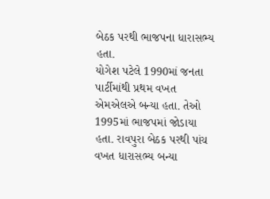બેઠક પરથી ભાજપના ધારાસભ્ય હતા.
યોગેશ પટેલે 1990માં જનતા પાર્ટીમાંથી પ્રથમ વખત એમએલએ બન્યા હતા. તેઓ 1995માં ભાજપમાં જોડાયા હતા. રાવપુરા બેઠક પરથી પાંચ વખત ધારાસભ્ય બન્યા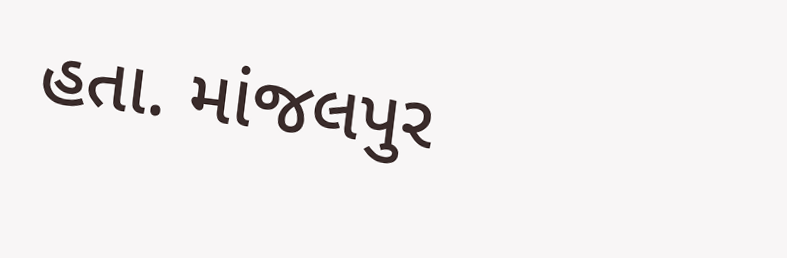હતા. માંજલપુર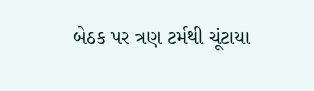બેઠક પર ત્રણ ટર્મથી ચૂંટાયા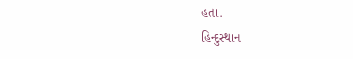હતા.
હિન્દુસ્થાન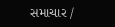સમાચાર /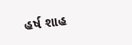હર્ષ શાહ